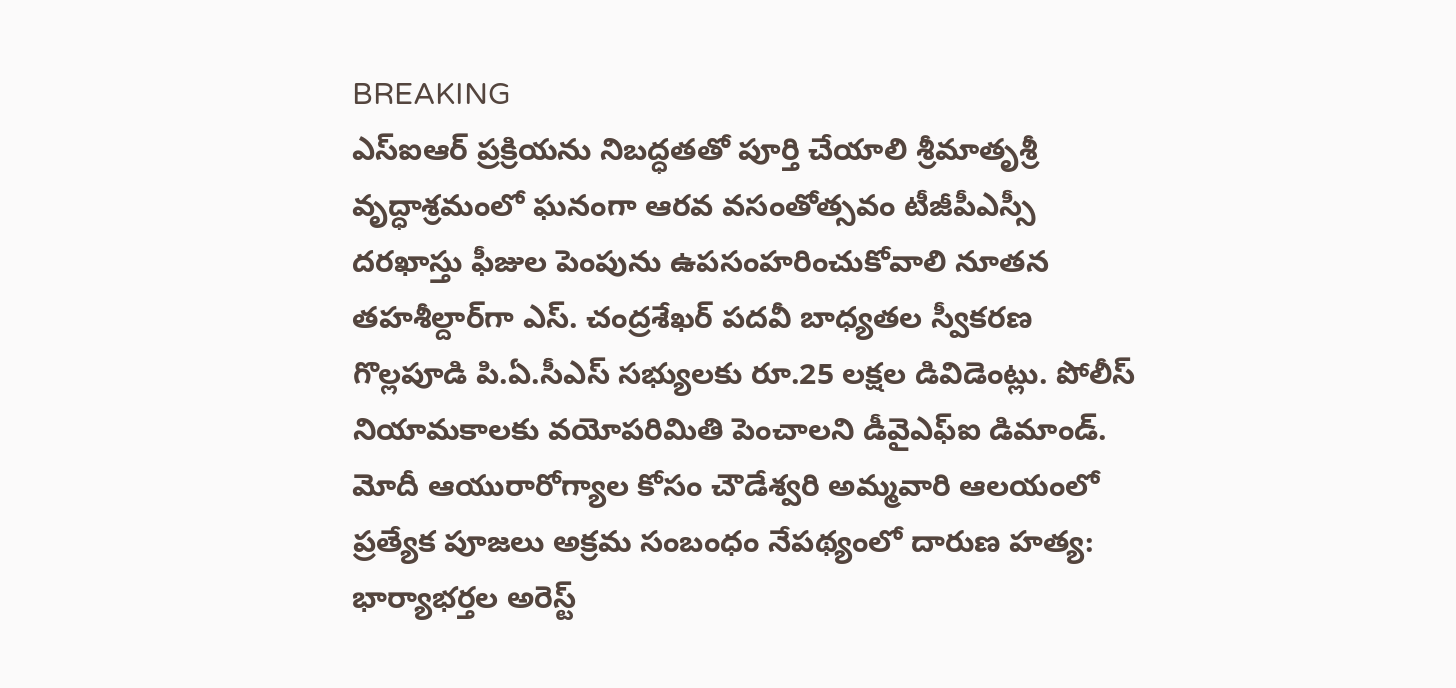BREAKING
ఎస్‌ఐఆర్ ప్రక్రియను నిబద్ధతతో పూర్తి చేయాలి శ్రీమాతృశ్రీ వృద్ధాశ్రమంలో ఘనంగా ఆరవ వసంతోత్సవం టీజీపీఎస్సీ దరఖాస్తు ఫీజుల పెంపును ఉపసంహరించుకోవాలి నూతన తహశీల్దార్‌గా ఎస్. చంద్రశేఖర్ పదవీ బాధ్యతల స్వీకరణ గొల్లపూడి పి.ఏ.సీఎస్ సభ్యులకు రూ.25 లక్షల డివిడెంట్లు. పోలీస్ నియామకాలకు వయోపరిమితి పెంచాలని డీవైఎఫ్‌ఐ డిమాండ్. మోదీ ఆయురారోగ్యాల కోసం చౌడేశ్వరి అమ్మవారి ఆలయంలో ప్రత్యేక పూజలు అక్రమ సంబంధం నేపథ్యంలో దారుణ హత్య: భార్యాభర్తల అరెస్ట్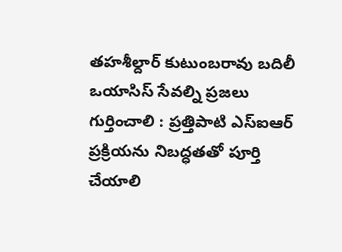తహశీల్దార్ కుటుంబరావు బదిలీ ఒయాసిస్ సేవల్ని ప్రజలు గుర్తించాలి : ప్రత్తిపాటి ఎస్‌ఐఆర్ ప్రక్రియను నిబద్ధతతో పూర్తి చేయాలి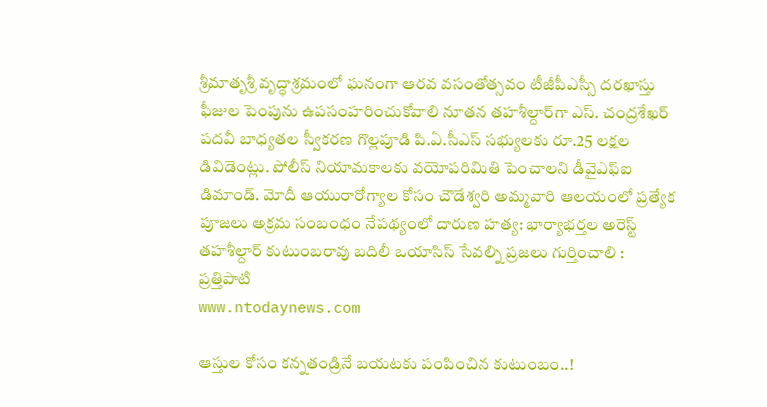శ్రీమాతృశ్రీ వృద్ధాశ్రమంలో ఘనంగా ఆరవ వసంతోత్సవం టీజీపీఎస్సీ దరఖాస్తు ఫీజుల పెంపును ఉపసంహరించుకోవాలి నూతన తహశీల్దార్‌గా ఎస్. చంద్రశేఖర్ పదవీ బాధ్యతల స్వీకరణ గొల్లపూడి పి.ఏ.సీఎస్ సభ్యులకు రూ.25 లక్షల డివిడెంట్లు. పోలీస్ నియామకాలకు వయోపరిమితి పెంచాలని డీవైఎఫ్‌ఐ డిమాండ్. మోదీ ఆయురారోగ్యాల కోసం చౌడేశ్వరి అమ్మవారి ఆలయంలో ప్రత్యేక పూజలు అక్రమ సంబంధం నేపథ్యంలో దారుణ హత్య: భార్యాభర్తల అరెస్ట్ తహశీల్దార్ కుటుంబరావు బదిలీ ఒయాసిస్ సేవల్ని ప్రజలు గుర్తించాలి : ప్రత్తిపాటి
www.ntodaynews.com

ఆస్తుల కోసం కన్నతండ్రినే బయటకు పంపించిన కుటుంబం..!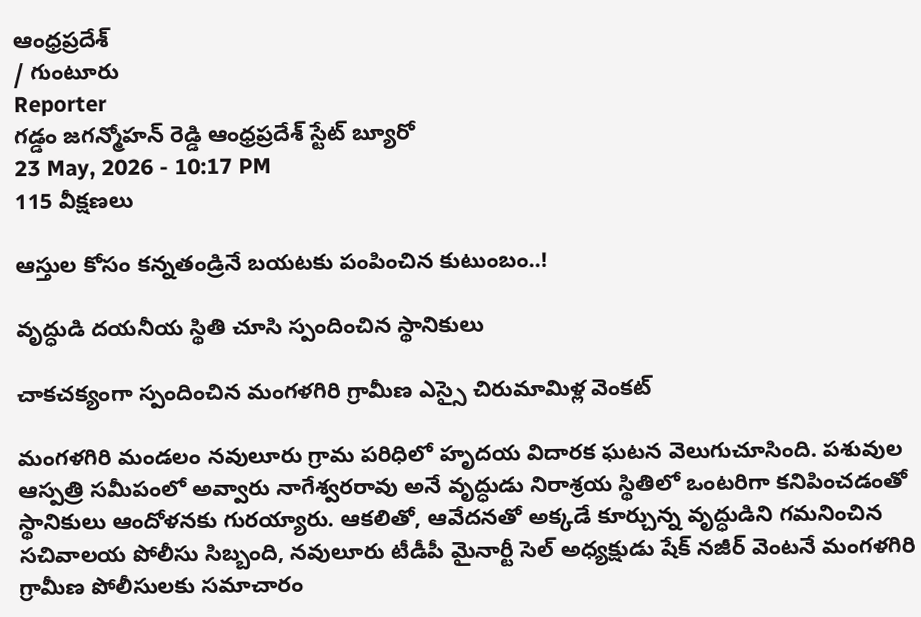ఆంధ్రప్రదేశ్
/ గుంటూరు
Reporter
గడ్డం జగన్మోహన్ రెడ్డి ఆంధ్రప్రదేశ్ స్టేట్ బ్యూరో
23 May, 2026 - 10:17 PM
115 వీక్షణలు

ఆస్తుల కోసం కన్నతండ్రినే బయటకు పంపించిన కుటుంబం..!

వృద్ధుడి దయనీయ స్థితి చూసి స్పందించిన స్థానికులు

చాకచక్యంగా స్పందించిన మంగళగిరి గ్రామీణ ఎస్సై చిరుమామిళ్ల వెంకట్

మంగళగిరి మండలం నవులూరు గ్రామ పరిధిలో హృదయ విదారక ఘటన వెలుగుచూసింది. పశువుల ఆస్పత్రి సమీపంలో అవ్వారు నాగేశ్వరరావు అనే వృద్ధుడు నిరాశ్రయ స్థితిలో ఒంటరిగా కనిపించడంతో స్థానికులు ఆందోళనకు గురయ్యారు. ఆకలితో, ఆవేదనతో అక్కడే కూర్చున్న వృద్ధుడిని గమనించిన సచివాలయ పోలీసు సిబ్బంది, నవులూరు టీడీపీ మైనార్టీ సెల్ అధ్యక్షుడు షేక్ నజీర్ వెంటనే మంగళగిరి గ్రామీణ పోలీసులకు సమాచారం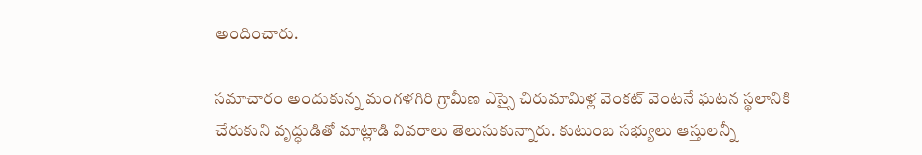అందించారు.

సమాచారం అందుకున్న మంగళగిరి గ్రామీణ ఎస్సై చిరుమామిళ్ల వెంకట్ వెంటనే ఘటన స్థలానికి చేరుకుని వృద్ధుడితో మాట్లాడి వివరాలు తెలుసుకున్నారు. కుటుంబ సభ్యులు ఆస్తులన్నీ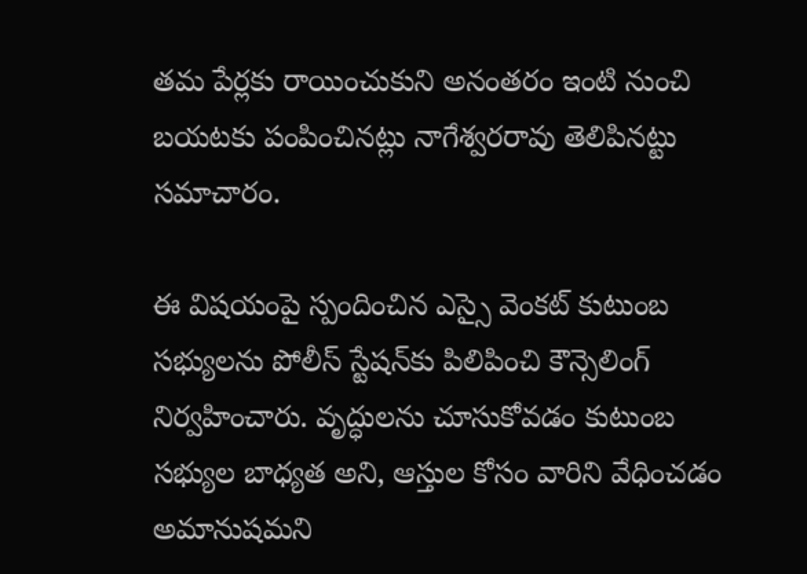తమ పేర్లకు రాయించుకుని అనంతరం ఇంటి నుంచి బయటకు పంపించినట్లు నాగేశ్వరరావు తెలిపినట్టు సమాచారం.

ఈ విషయంపై స్పందించిన ఎస్సై వెంకట్ కుటుంబ సభ్యులను పోలీస్ స్టేషన్‌కు పిలిపించి కౌన్సెలింగ్ నిర్వహించారు. వృద్ధులను చూసుకోవడం కుటుంబ సభ్యుల బాధ్యత అని, ఆస్తుల కోసం వారిని వేధించడం అమానుషమని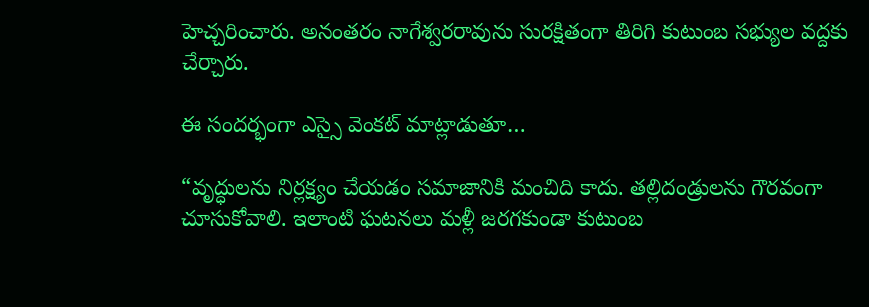హెచ్చరించారు. అనంతరం నాగేశ్వరరావును సురక్షితంగా తిరిగి కుటుంబ సభ్యుల వద్దకు చేర్చారు.

ఈ సందర్భంగా ఎస్సై వెంకట్ మాట్లాడుతూ…

“వృద్ధులను నిర్లక్ష్యం చేయడం సమాజానికి మంచిది కాదు. తల్లిదండ్రులను గౌరవంగా చూసుకోవాలి. ఇలాంటి ఘటనలు మళ్లీ జరగకుండా కుటుంబ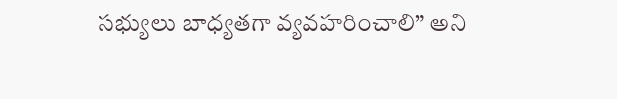సభ్యులు బాధ్యతగా వ్యవహరించాలి” అని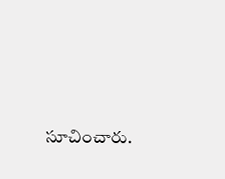సూచించారు.